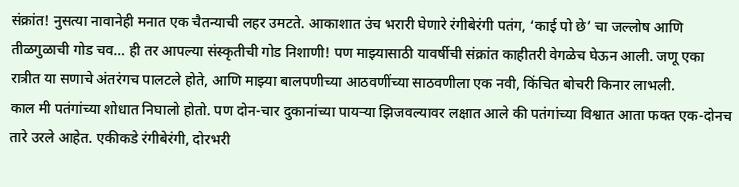संक्रांत! नुसत्या नावानेही मनात एक चैतन्याची लहर उमटते. आकाशात उंच भरारी घेणारे रंगीबेरंगी पतंग, ‘काई पो छे’ चा जल्लोष आणि तीळगुळाची गोड चव… ही तर आपल्या संस्कृतीची गोड निशाणी! पण माझ्यासाठी यावर्षीची संक्रांत काहीतरी वेगळेच घेऊन आली. जणू एका रात्रीत या सणाचे अंतरंगच पालटले होते, आणि माझ्या बालपणीच्या आठवणींच्या साठवणीला एक नवी, किंचित बोचरी किनार लाभली.
काल मी पतंगांच्या शोधात निघालो होतो. पण दोन-चार दुकानांच्या पायऱ्या झिजवल्यावर लक्षात आले की पतंगांच्या विश्वात आता फक्त एक-दोनच तारे उरले आहेत. एकीकडे रंगीबेरंगी, दोरभरी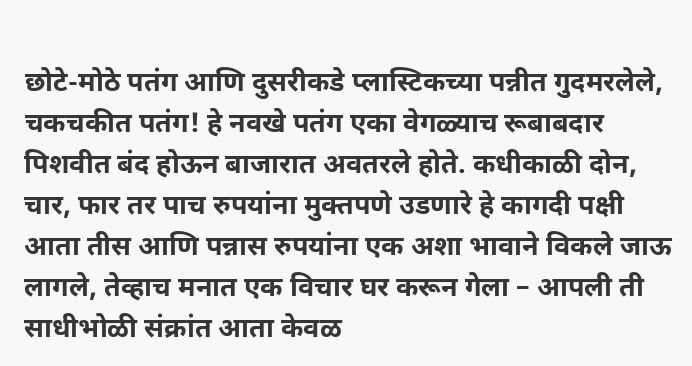छोटे-मोठे पतंग आणि दुसरीकडे प्लास्टिकच्या पन्नीत गुदमरलेले, चकचकीत पतंग! हे नवखे पतंग एका वेगळ्याच रूबाबदार पिशवीत बंद होऊन बाजारात अवतरले होते. कधीकाळी दोन, चार, फार तर पाच रुपयांना मुक्तपणे उडणारे हे कागदी पक्षी आता तीस आणि पन्नास रुपयांना एक अशा भावाने विकले जाऊ लागले, तेव्हाच मनात एक विचार घर करून गेला – आपली ती साधीभोळी संक्रांत आता केवळ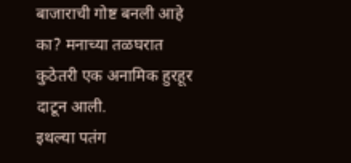बाजाराची गोष्ट बनली आहे का? मनाच्या तळघरात कुठेतरी एक अनामिक हुरहूर दाटून आली.
इथल्या पतंग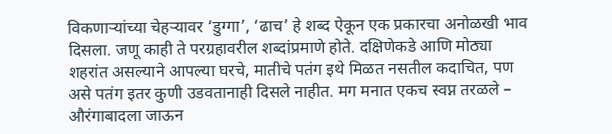विकणाऱ्यांच्या चेहऱ्यावर ‘डुग्गा’, ‘ढाच’ हे शब्द ऐकून एक प्रकारचा अनोळखी भाव दिसला. जणू काही ते परग्रहावरील शब्दांप्रमाणे होते. दक्षिणेकडे आणि मोठ्या शहरांत असल्याने आपल्या घरचे, मातीचे पतंग इथे मिळत नसतील कदाचित, पण असे पतंग इतर कुणी उडवतानाही दिसले नाहीत. मग मनात एकच स्वप्न तरळले – औरंगाबादला जाऊन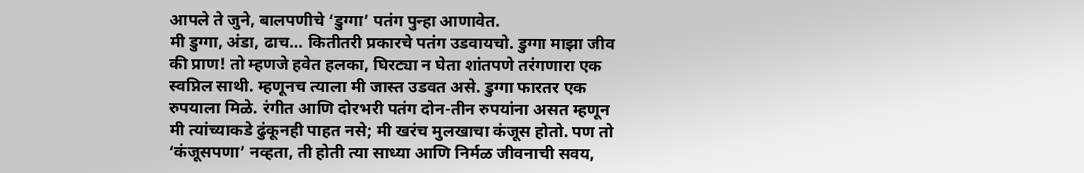आपले ते जुने, बालपणीचे ‘डुग्गा’ पतंग पुन्हा आणावेत.
मी डुग्गा, अंडा, ढाच… कितीतरी प्रकारचे पतंग उडवायचो. डुग्गा माझा जीव की प्राण! तो म्हणजे हवेत हलका, घिरट्या न घेता शांतपणे तरंगणारा एक स्वप्निल साथी. म्हणूनच त्याला मी जास्त उडवत असे. डुग्गा फारतर एक रुपयाला मिळे. रंगीत आणि दोरभरी पतंग दोन-तीन रुपयांना असत म्हणून मी त्यांच्याकडे ढुंकूनही पाहत नसे; मी खरंच मुलखाचा कंजूस होतो. पण तो ‘कंजूसपणा’ नव्हता, ती होती त्या साध्या आणि निर्मळ जीवनाची सवय,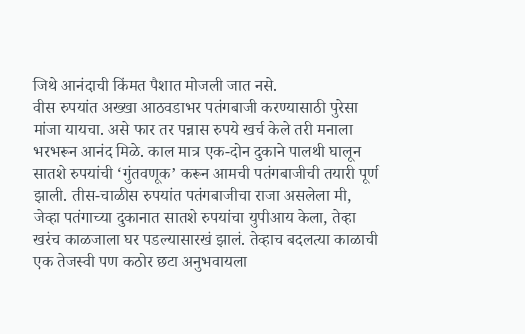जिथे आनंदाची किंमत पैशात मोजली जात नसे.
वीस रुपयांत अख्खा आठवडाभर पतंगबाजी करण्यासाठी पुरेसा मांजा यायचा. असे फार तर पन्नास रुपये खर्च केले तरी मनाला भरभरून आनंद मिळे. काल मात्र एक-दोन दुकाने पालथी घालून सातशे रुपयांची ‘गुंतवणूक’ करून आमची पतंगबाजीची तयारी पूर्ण झाली. तीस-चाळीस रुपयांत पतंगबाजीचा राजा असलेला मी, जेव्हा पतंगाच्या दुकानात सातशे रुपयांचा युपीआय केला, तेव्हा खरंच काळजाला घर पडल्यासारखं झालं. तेव्हाच बदलत्या काळाची एक तेजस्वी पण कठोर छटा अनुभवायला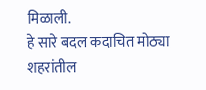मिळाली.
हे सारे बदल कदाचित मोठ्या शहरांतील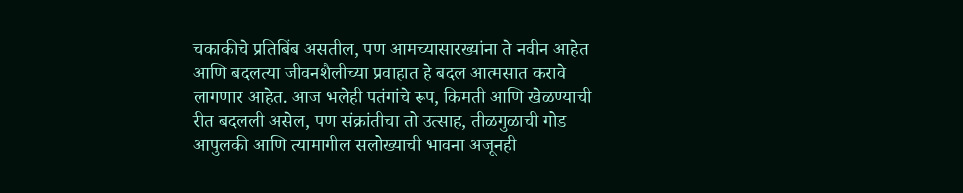चकाकीचे प्रतिबिंब असतील, पण आमच्यासारख्यांना ते नवीन आहेत आणि बदलत्या जीवनशैलीच्या प्रवाहात हे बदल आत्मसात करावे लागणार आहेत. आज भलेही पतंगांचे रूप, किमती आणि खेळण्याची रीत बदलली असेल, पण संक्रांतीचा तो उत्साह, तीळगुळाची गोड आपुलकी आणि त्यामागील सलोख्याची भावना अजूनही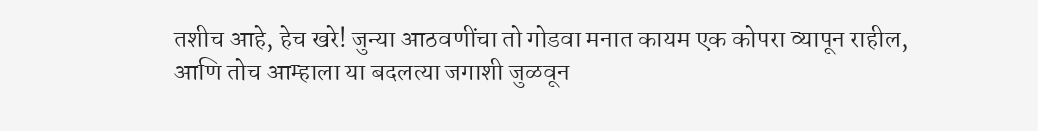तशीच आहे, हेच खरे! जुन्या आठवणींचा तो गोडवा मनात कायम एक कोपरा व्यापून राहील, आणि तोच आम्हाला या बदलत्या जगाशी जुळवून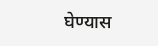घेण्यास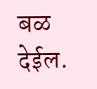बळ देईल.